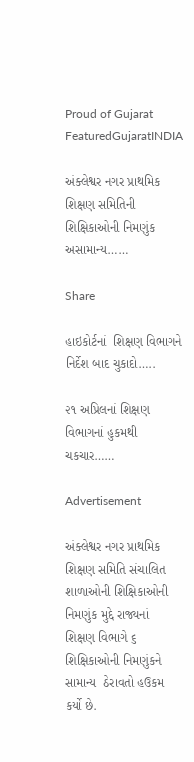Proud of Gujarat
FeaturedGujaratINDIA

અંક્લેશ્વર નગર પ્રાથમિક શિક્ષણ સમિતિની શિક્ષિકાઓની નિમણુંક  અસામાન્ય……

Share

હાઇકોર્ટનાં  શિક્ષણ વિભાગને નિર્દેશ બાદ ચુકાદો…..

૨૧ અપ્રિલનાં શિક્ષણ વિભાગનાં હુકમથી ચકચાર……

Advertisement

અંક્લેશ્વર નગર પ્રાથમિક શિક્ષણ સમિતિ સંચાલિત શાળાઓની શિક્ષિકાઓની નિમણુંક મુદ્દે રાજ્યનાં  શિક્ષણ વિભાગે ૬ શિક્ષિકાઓની નિમણુંકને સામાન્ય  ઠેરાવતો હઉકમ કર્યો છે.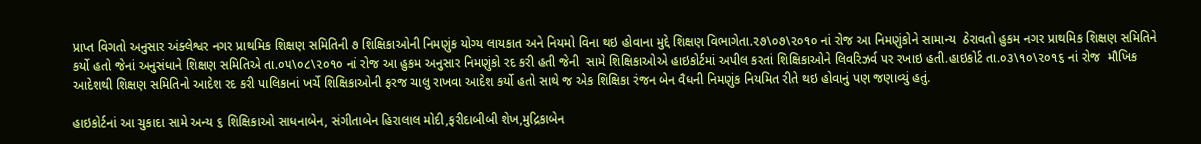પ્રાપ્ત વિગતો અનુસાર અંક્લેશ્વર નગર પ્રાથમિક શિક્ષણ સમિતિની ૭ શિક્ષિકાઓની નિમણુંક યોગ્ય લાયકાત અને નિયમો વિના થઇ હોવાના મુદ્દે શિક્ષણ વિભાગેતા.૨૭\૦૭\૨૦૧૦ નાં રોજ આ નિમણુંકોને સામાન્ય  ઠેરાવતો હુકમ નગર પ્રાથમિક શિક્ષણ સમિતિને કર્યો હતો જેનાં અનુસંધાને શિક્ષણ સમિતિએ તા.૦૫\૦૮\૨૦૧૦ નાં રોજ આ હુકમ અનુસાર નિમણુંકો રદ કરી હતી જેની  સામે શિક્ષિકાઓએ હાઇકોર્ટમાં અપીલ કરતાં શિક્ષિકાઓને લિવરિઝર્વ પર રખાઇ હતી.હાઇકોર્ટ તા.૦૩\૧૦\૨૦૧૬ નાં રોજ  મૌખિક આદેશથી શિક્ષણ સમિતિનો આદેશ રદ કરી પાલિકાનાં ખર્ચે શિક્ષિકાઓની ફરજ ચાલુ રાખવા આદેશ કર્યો હતો સાથે જ એક શિક્ષિકા રંજન બેન વૈધની નિમણુંક નિયમિત રીતે થઇ હોવાનું પણ જણાવ્યું હતું.

હાઇકોર્ટનાં આ ચુકાદા સામે અન્ય ૬ શિક્ષિકાઓ સાધનાબેન, સંગીતાબેન હિરાલાલ મોદી,ફરીદાબીબી શેખ,મુદ્રિકાબેન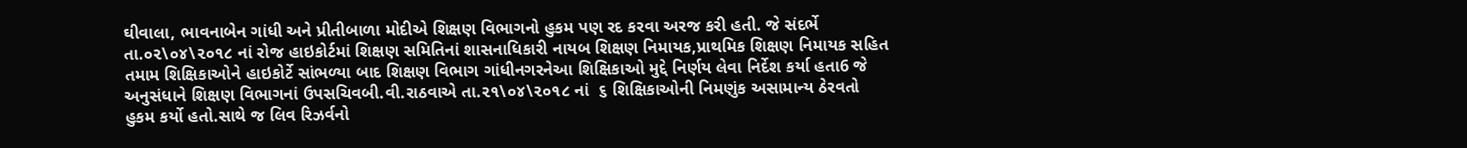ઘીવાલા, ભાવનાબેન ગાંધી અને પ્રીતીબાળા મોદીએ શિક્ષણ વિભાગનો હુકમ પણ રદ કરવા અરજ કરી હતી. જે સંદર્ભે તા.૦૨\૦૪\૨૦૧૮ નાં રોજ હાઇકોર્ટમાં શિક્ષણ સમિતિનાં શાસનાધિકારી નાયબ શિક્ષણ નિમાયક,પ્રાથમિક શિક્ષણ નિમાયક સહિત તમામ શિક્ષિકાઓને હાઇકોર્ટે સાંભળ્યા બાદ શિક્ષણ વિભાગ ગાંધીનગરનેઆ શિક્ષિકાઓ મુદ્દે નિર્ણય લેવા નિર્દેશ કર્યા હતા6 જે અનુસંધાને શિક્ષણ વિભાગનાં ઉપસચિવબી.વી.રાઠવાએ તા.૨૧\૦૪\૨૦૧૮ નાં  ૬ શિક્ષિકાઓની નિમણુંક અસામાન્ય ઠેરવતો હુકમ કર્યો હતો.સાથે જ લિવ રિઝર્વનો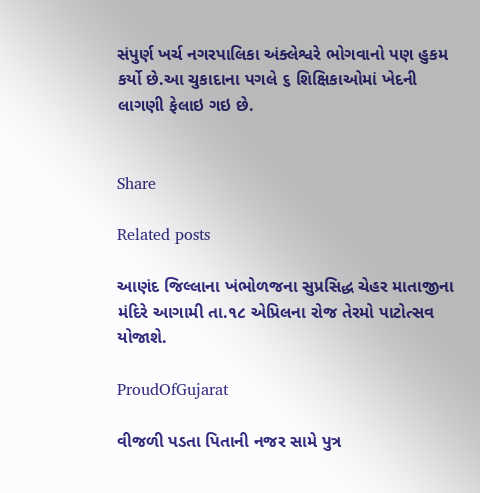સંપુર્ણ ખર્ચ નગરપાલિકા અંક્લેશ્વરે ભોગવાનો પણ હુકમ કર્યો છે.આ ચુકાદાના પગલે ૬ શિક્ષિકાઓમાં ખેદની લાગણી ફેલાઇ ગઇ છે.


Share

Related posts

આણંદ જિલ્લાના ખંભોળજના સુપ્રસિદ્ધ ચેહર માતાજીના મંદિરે આગામી તા.૧૮ એપ્રિલના રોજ તેરમો પાટોત્સવ યોજાશે.

ProudOfGujarat

વીજળી પડતા પિતાની નજર સામે પુત્ર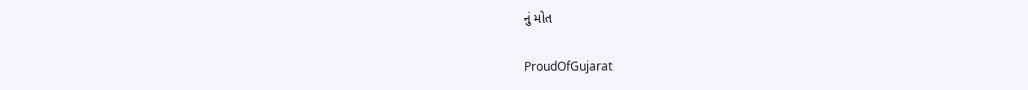નું મોત

ProudOfGujarat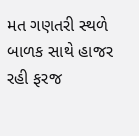મત ગણતરી સ્થળે બાળક સાથે હાજર રહી ફરજ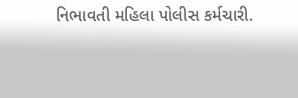નિભાવતી મહિલા પોલીસ કર્મચારી.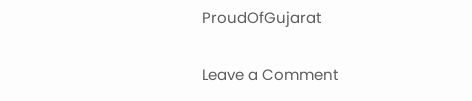ProudOfGujarat

Leave a Comment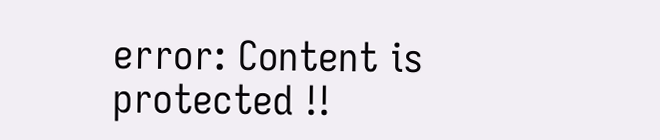error: Content is protected !!